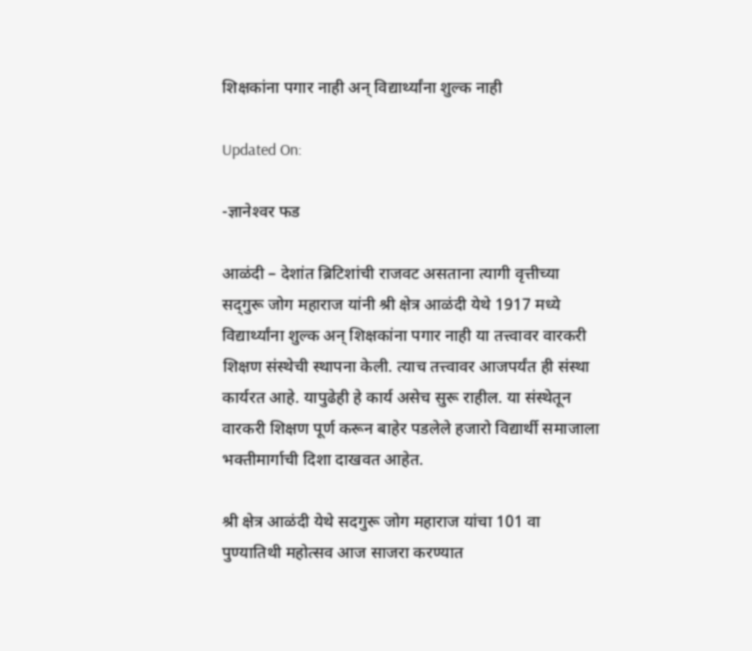शिक्षकांना पगार नाही अन्‌ विद्यार्थ्यांना शुल्क नाही

Updated On:

-ज्ञानेश्‍वर फड

आळंदी – देशांत ब्रिटिशांची राजवट असताना त्यागी वृत्तीच्या सद्‌गुरू जोग महाराज यांनी श्री क्षेत्र आळंदी येथे 1917 मध्ये विद्यार्थ्यांना शुल्क अन्‌ शिक्षकांना पगार नाही या तत्त्वावर वारकरी शिक्षण संस्थेची स्थापना केली. त्याच तत्त्वावर आजपर्यंत ही संस्था कार्यरत आहे. यापुढेही हे कार्य असेच सुरू राहील. या संस्थेतून वारकरी शिक्षण पूर्ण करून बाहेर पडलेले हजारो विद्यार्थी समाजाला भक्तीमार्गाची दिशा दाखवत आहेत.

श्री क्षेत्र आळंदी येथे सदगुरू जोग महाराज यांचा 101 वा पुण्यातिथी महोत्सव आज साजरा करण्यात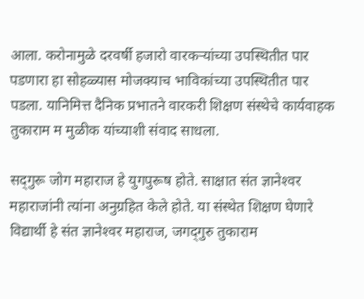आला. करोनामुळे दरवर्षी हजारो वारकऱ्यांच्या उपस्थितीत पार पडणारा हा सोहळ्यास मोजक्‍याच भाविकांच्या उपस्थितीत पार पडला. यानिमित्त दैनिक प्रभातने वारकरी शिक्षण संस्थेचे कार्यवाहक तुकाराम म मुळीक यांच्याशी संवाद साधला.

सद्‌गुरू जोग महाराज हे युगपुरूष होते. साक्षात संत ज्ञानेश्‍वर महाराजांनी त्यांना अनुग्रहित केले होते. या संस्थेत शिक्षण घेणारे विद्यार्थी हे संत ज्ञानेश्‍वर महाराज, जगद्‌गुरु तुकाराम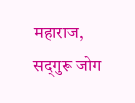महाराज, सद्‌गुरू जोग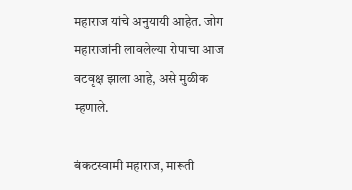महाराज यांचे अनुयायी आहेत. जोग महाराजांनी लावलेल्या रोपाचा आज वटवृक्ष झाला आहे, असे मुळीक म्हणाले.

बंकटस्वामी महाराज, मारूती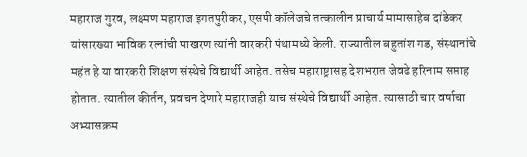महाराज गुरव, लक्ष्मण महाराज इगतपुरीकर, एसपी कॉलेजचे तत्कालीन प्राचार्य मामासाहेब दांडेकर यांसारख्या भाविक रत्नांची पाखरण त्यांनी वारकरी पंथामध्ये केली. राज्यातील बहुतांश गड, संस्थानांचे महंत हे या वारकरी शिक्षण संस्थेचे विद्यार्थी आहेत. तसेच महाराष्ट्रासह देशभरात जेवढे हरिनाम सप्ताह होतात. त्यातील कीर्तन, प्रवचन देणारे महाराजही याच संस्थेचे विद्यार्थी आहेत. त्यासाठी चार वर्षाचा अभ्यासक्रम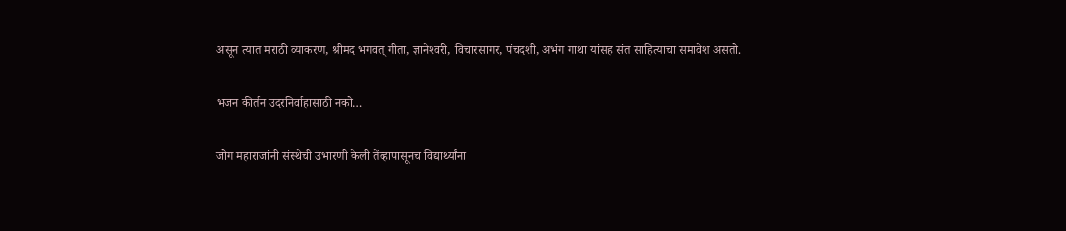असून त्यात मराठी व्याकरण, श्रीमद भगवत्‌ गीता, ज्ञानेश्‍वरी, विचारसागर, पंचदशी, अभंग गाथा यांसह संत साहित्याचा समावेश असतो.

भजन कीर्तन उदरनिर्वाहासाठी नको…

जोग महाराजांनी संस्थेची उभारणी केली तेंव्हापासूनच विद्यार्थ्यांना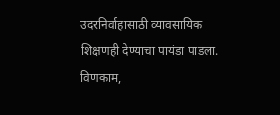उदरनिर्वाहासाठी व्यावसायिक शिक्षणही देण्याचा पायंडा पाडला. विणकाम,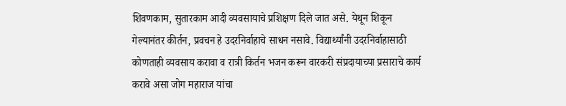शिवणकाम, सुतारकाम आदी व्यवसायाचे प्रशिक्षण दिले जात असे. येथून शिकून गेल्यानंतर कीर्तन, प्रवचन हे उदरनिर्वाहाचे साधन नसावे. विद्यार्थ्यांनी उदरनिर्वाहासाठी कोणताही व्यवसाय करावा व रात्री किर्तन भजन करून वारकरी संप्रदायाच्या प्रसाराचे कार्य करावे असा जोग महाराज यांचा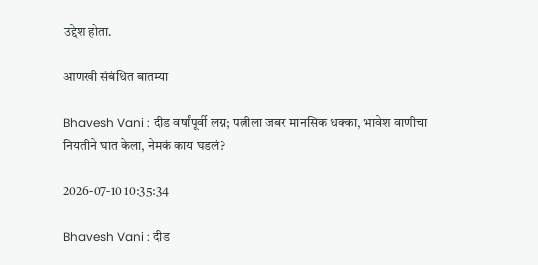उद्देश होता.

आणखी संबंधित बातम्या

Bhavesh Vani : दीड वर्षांपूर्वी लग्न; पत्नीला जबर मानसिक धक्का, भावेश वाणीचा नियतीने घात केला, नेमकं काय घडलं?

2026-07-10 10:35:34

Bhavesh Vani : दीड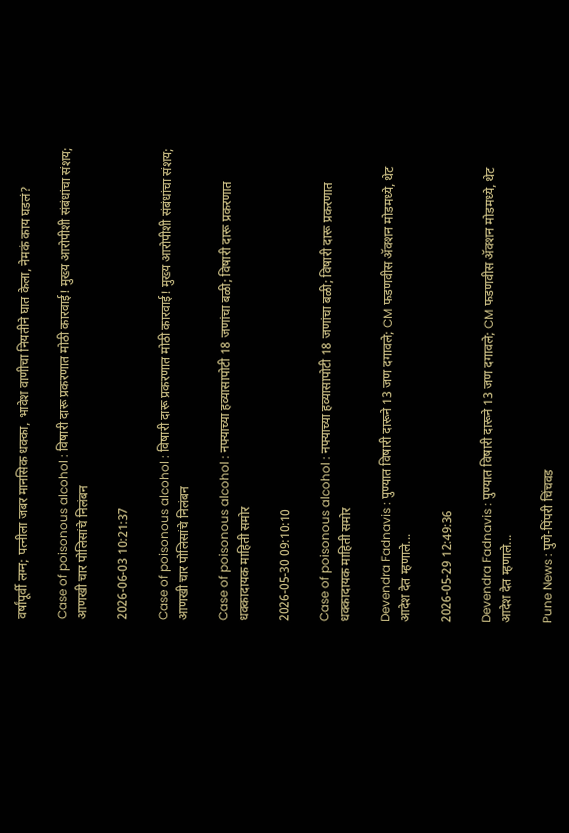वर्षांपूर्वी लग्न; पत्नीला जबर मानसिक धक्का, भावेश वाणीचा नियतीने घात केला, नेमकं काय घडलं?

Case of poisonous alcohol : विषारी दारू प्रकरणात मोठी कारवाई! मुख्य आरोपीशी संबंधांचा संशय; आणखी चार पोलिसांचे निलंबन

2026-06-03 10:21:37

Case of poisonous alcohol : विषारी दारू प्रकरणात मोठी कारवाई! मुख्य आरोपीशी संबंधांचा संशय; आणखी चार पोलिसांचे निलंबन

Case of poisonous alcohol : नफ्याच्या हव्यासापोटी 18 जणांचा बळी; विषारी दारू प्रकरणात धक्कादायक माहिती समोर

2026-05-30 09:10:10

Case of poisonous alcohol : नफ्याच्या हव्यासापोटी 18 जणांचा बळी; विषारी दारू प्रकरणात धक्कादायक माहिती समोर

Devendra Fadnavis : पुण्यात विषारी दारूने 13 जण दगावले; CM फडणवीस ॲक्शन मोडमध्ये, थेट आदेश देत म्हणाले...

2026-05-29 12:49:36

Devendra Fadnavis : पुण्यात विषारी दारूने 13 जण दगावले; CM फडणवीस ॲक्शन मोडमध्ये, थेट आदेश देत म्हणाले...

Pune News : पुणे-पिंपरी चिंचवड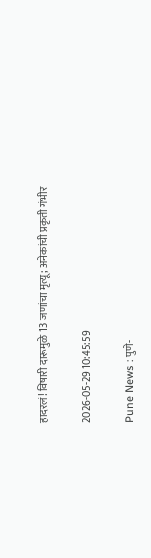हादरलं! विषारी दारूमुळे 13 जणांचा मृत्यू; अनेकांची प्रकृती गंभीर

2026-05-29 10:45:59

Pune News : पुणे-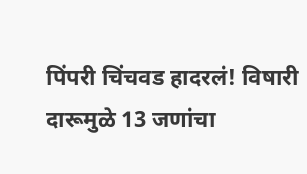पिंपरी चिंचवड हादरलं! विषारी दारूमुळे 13 जणांचा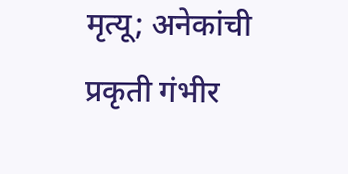मृत्यू; अनेकांची प्रकृती गंभीर